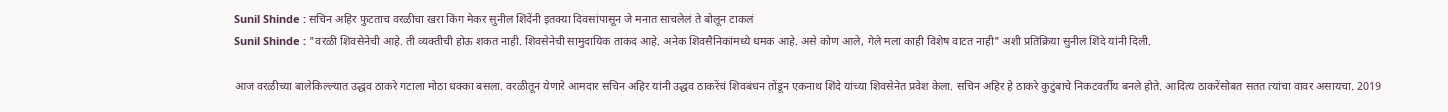Sunil Shinde : सचिन अहिर फुटताच वरळीचा खरा किंग मेकर सुनील शिंदेंनी इतक्या दिवसांपासून जे मनात साचलेलं ते बोलून टाकलं
Sunil Shinde : "वरळी शिवसेनेची आहे. ती व्यक्तीची होऊ शकत नाही. शिवसेनेची सामुदायिक ताकद आहे. अनेक शिवसैनिकांमध्ये धमक आहे. असे कोण आले, गेले मला काही विशेष वाटत नाही" अशी प्रतिक्रिया सुनील शिंदे यांनी दिली.

आज वरळीच्या बालेकिल्ल्यात उद्धव ठाकरे गटाला मोठा धक्का बसला. वरळीतून येणारे आमदार सचिन अहिर यांनी उद्धव ठाकरेंचं शिवबंधन तोंडून एकनाथ शिंदे यांच्या शिवसेनेत प्रवेश केला. सचिन अहिर हे ठाकरे कुटुंबाचे निकटवर्तीय बनले होते. आदित्य ठाकरेंसोबत सतत त्यांचा वावर असायचा. 2019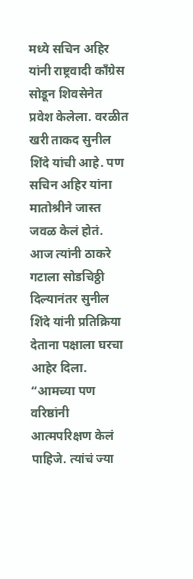मध्ये सचिन अहिर यांनी राष्ट्रवादी काँग्रेस सोडून शिवसेनेत प्रवेश केलेला. वरळीत खरी ताकद सुनील शिंदे यांची आहे. पण सचिन अहिर यांना मातोश्रीने जास्त जवळ केलं होतं. आज त्यांनी ठाकरे गटाला सोडचिठ्ठी दिल्यानंतर सुनील शिंदे यांनी प्रतिक्रिया देताना पक्षाला घरचा आहेर दिला.
“आमच्या पण वरिष्ठांनी आत्मपरिक्षण केलं पाहिजे. त्यांचं ज्या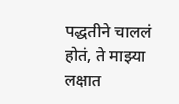पद्धतीने चाललं होतं, ते माझ्या लक्षात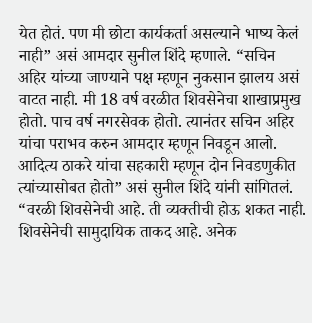येत होतं. पण मी छोटा कार्यकर्ता असल्याने भाष्य केलं नाही” असं आमदार सुनील शिंदे म्हणाले. “सचिन अहिर यांच्या जाण्याने पक्ष म्हणून नुकसान झालय असं वाटत नाही. मी 18 वर्ष वरळीत शिवसेनेचा शाखाप्रमुख होतो. पाच वर्ष नगरसेवक होतो. त्यानंतर सचिन अहिर यांचा पराभव करुन आमदार म्हणून निवडून आलो. आदित्य ठाकरे यांचा सहकारी म्हणून दोन निवडणुकीत त्यांच्यासोबत होतो” असं सुनील शिंदे यांनी सांगितलं. “वरळी शिवसेनेची आहे. ती व्यक्तीची होऊ शकत नाही. शिवसेनेची सामुदायिक ताकद आहे. अनेक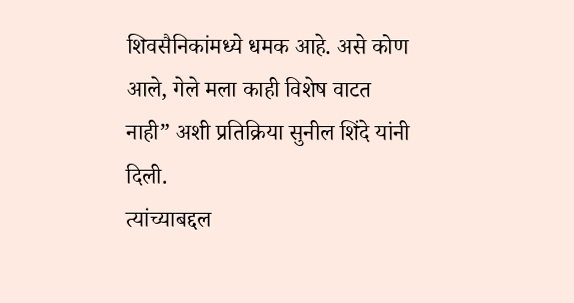शिवसैनिकांमध्ये धमक आहे. असे कोण आले, गेले मला काही विशेष वाटत नाही” अशी प्रतिक्रिया सुनील शिंदे यांनी दिली.
त्यांच्याबद्दल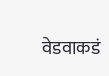वेडवाकडं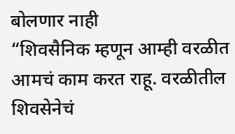बोलणार नाही
“शिवसैनिक म्हणून आम्ही वरळीत आमचं काम करत राहू. वरळीतील शिवसेनेचं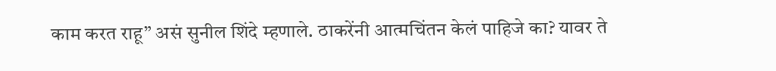काम करत राहू” असं सुनील शिंदे म्हणाले. ठाकरेंनी आत्मचिंतन केलं पाहिजे का? यावर ते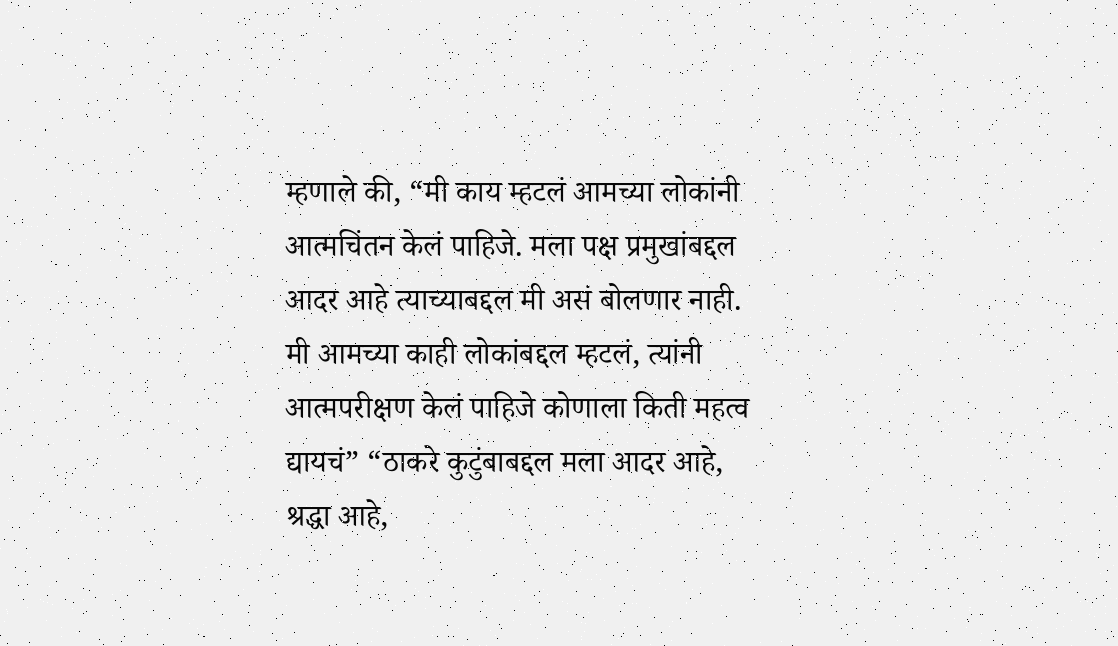म्हणाले की, “मी काय म्हटलं आमच्या लोकांनी आत्मचिंतन केलं पाहिजे. मला पक्ष प्रमुखांबद्दल आदर आहे त्याच्याबद्दल मी असं बोलणार नाही. मी आमच्या काही लोकांबद्दल म्हटलं, त्यांनी आत्मपरीक्षण केलं पाहिजे कोणाला किती महत्व द्यायचं” “ठाकरे कुटुंबाबद्दल मला आदर आहे, श्रद्धा आहे,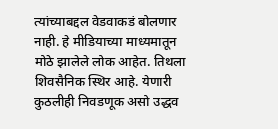त्यांच्याबद्दल वेडवाकडं बोलणार नाही. हे मीडियाच्या माध्यमातून मोठे झालेले लोक आहेत. तिथला शिवसैनिक स्थिर आहे. येणारी कुठलीही निवडणूक असो उद्धव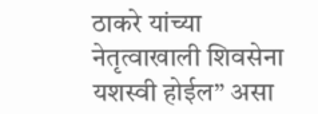ठाकरे यांच्या नेतृत्वाखाली शिवसेना यशस्वी होईल” असा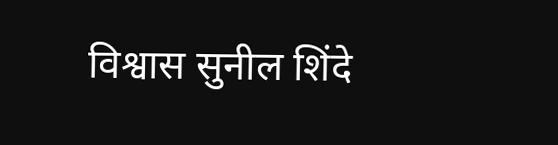विश्वास सुनील शिंदे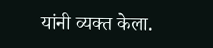यांनी व्यक्त केला.